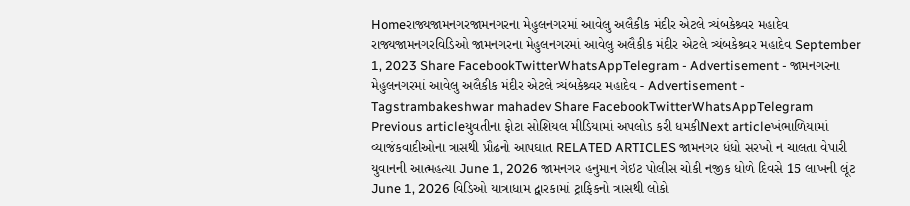Homeરાજ્યજામનગરજામનગરના મેહુલનગરમાં આવેલુ અલૈકીક મંદીર એટલે ત્ર્યંબકેશ્ર્વર મહાદેવ રાજ્યજામનગરવિડિઓ જામનગરના મેહુલનગરમાં આવેલુ અલૈકીક મંદીર એટલે ત્ર્યંબકેશ્ર્વર મહાદેવ September 1, 2023 Share FacebookTwitterWhatsAppTelegram - Advertisement - જામનગરના મેહુલનગરમાં આવેલુ અલૈકીક મંદીર એટલે ત્ર્યંબકેશ્ર્વર મહાદેવ - Advertisement - Tagstrambakeshwar mahadev Share FacebookTwitterWhatsAppTelegram Previous articleયુવતીના ફોટા સોશિયલ મીડિયામાં અપલોડ કરી ધમકીNext articleખંભાળિયામાં વ્યાજંકવાદીઓના ત્રાસથી પ્રૌઢનો આપઘાત RELATED ARTICLES જામનગર ધંધો સરખો ન ચાલતા વેપારી યુવાનની આત્મહત્યા June 1, 2026 જામનગર હનુમાન ગેઇટ પોલીસ ચોકી નજીક ધોળે દિવસે 15 લાખની લૂંટ June 1, 2026 વિડિઓ યાત્રાધામ દ્વારકામાં ટ્રાફિકનો ત્રાસથી લોકો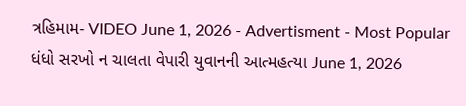ત્રહિમામ- VIDEO June 1, 2026 - Advertisment - Most Popular ધંધો સરખો ન ચાલતા વેપારી યુવાનની આત્મહત્યા June 1, 2026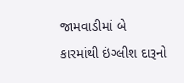જામવાડીમાં બે કારમાંથી ઇંગ્લીશ દારૂનો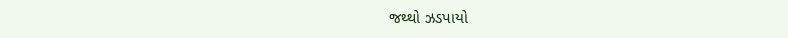જથ્થો ઝડપાયો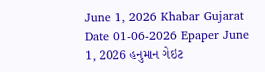June 1, 2026 Khabar Gujarat Date 01-06-2026 Epaper June 1, 2026 હનુમાન ગેઇટ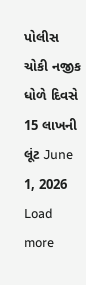પોલીસ ચોકી નજીક ધોળે દિવસે 15 લાખની લૂંટ June 1, 2026 Load more